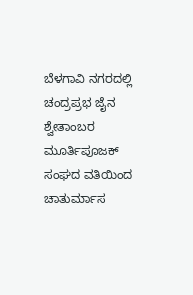ಬೆಳಗಾವಿ ನಗರದಲ್ಲಿ ಚಂದ್ರಪ್ರಭ ಜೈನ ಶ್ವೇತಾಂಬರ ಮೂರ್ತಿಪೂಜಕ್ ಸಂಘದ ವತಿಯಿಂದ ಚಾತುರ್ಮಾಸ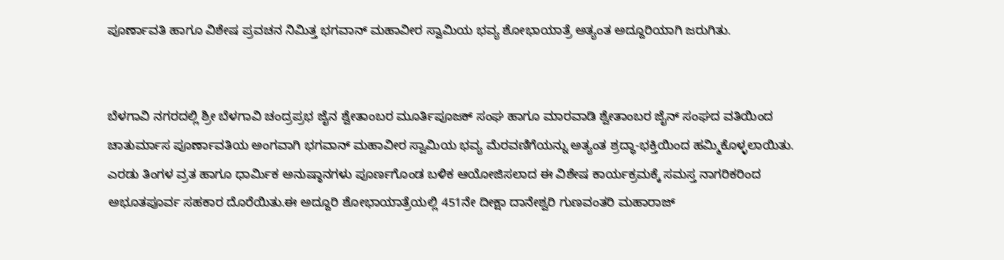ಪೂರ್ಣಾವತಿ ಹಾಗೂ ವಿಶೇಷ ಪ್ರವಚನ ನಿಮಿತ್ತ ಭಗವಾನ್ ಮಹಾವೀರ ಸ್ವಾಮಿಯ ಭವ್ಯ ಶೋಭಾಯಾತ್ರೆ ಅತ್ಯಂತ ಅದ್ದೂರಿಯಾಗಿ ಜರುಗಿತು.


ಬೆಳಗಾವಿ ನಗರದಲ್ಲಿ ಶ್ರೀ ಬೆಳಗಾವಿ ಚಂದ್ರಪ್ರಭ ಜೈನ ಶ್ವೇತಾಂಬರ ಮೂರ್ತಿಪೂಜಕ್ ಸಂಘ ಹಾಗೂ ಮಾರವಾಡಿ ಶ್ವೇತಾಂಬರ ಜೈನ್ ಸಂಘದ ವತಿಯಿಂದ ಚಾತುರ್ಮಾಸ ಪೂರ್ಣಾವತಿಯ ಅಂಗವಾಗಿ ಭಗವಾನ್ ಮಹಾವೀರ ಸ್ವಾಮಿಯ ಭವ್ಯ ಮೆರವಣಿಗೆಯನ್ನು ಅತ್ಯಂತ ಶ್ರದ್ಧಾ-ಭಕ್ತಿಯಿಂದ ಹಮ್ಮಿಕೊಳ್ಳಲಾಯಿತು. ಎರಡು ತಿಂಗಳ ವ್ರತ ಹಾಗೂ ಧಾರ್ಮಿಕ ಅನುಷ್ಠಾನಗಳು ಪೂರ್ಣಗೊಂಡ ಬಳಿಕ ಆಯೋಜಿಸಲಾದ ಈ ವಿಶೇಷ ಕಾರ್ಯಕ್ರಮಕ್ಕೆ ಸಮಸ್ತ ನಾಗರಿಕರಿಂದ ಅಭೂತಪೂರ್ವ ಸಹಕಾರ ದೊರೆಯಿತು.ಈ ಅದ್ದೂರಿ ಶೋಭಾಯಾತ್ರೆಯಲ್ಲಿ 451ನೇ ದೀಕ್ಷಾ ದಾನೇಶ್ವರಿ ಗುಣವಂತರಿ ಮಹಾರಾಜ್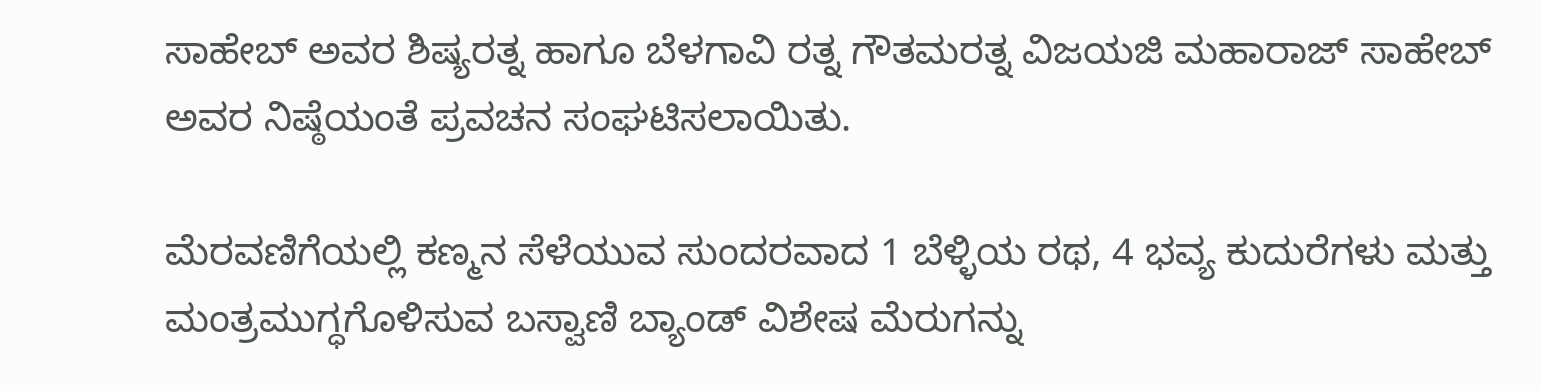ಸಾಹೇಬ್ ಅವರ ಶಿಷ್ಯರತ್ನ ಹಾಗೂ ಬೆಳಗಾವಿ ರತ್ನ ಗೌತಮರತ್ನ ವಿಜಯಜಿ ಮಹಾರಾಜ್ ಸಾಹೇಬ್ ಅವರ ನಿಷ್ಠೆಯಂತೆ ಪ್ರವಚನ ಸಂಘಟಿಸಲಾಯಿತು.

ಮೆರವಣಿಗೆಯಲ್ಲಿ ಕಣ್ಮನ ಸೆಳೆಯುವ ಸುಂದರವಾದ 1 ಬೆಳ್ಳಿಯ ರಥ, 4 ಭವ್ಯ ಕುದುರೆಗಳು ಮತ್ತು ಮಂತ್ರಮುಗ್ಧಗೊಳಿಸುವ ಬಸ್ವಾಣಿ ಬ್ಯಾಂಡ್ ವಿಶೇಷ ಮೆರುಗನ್ನು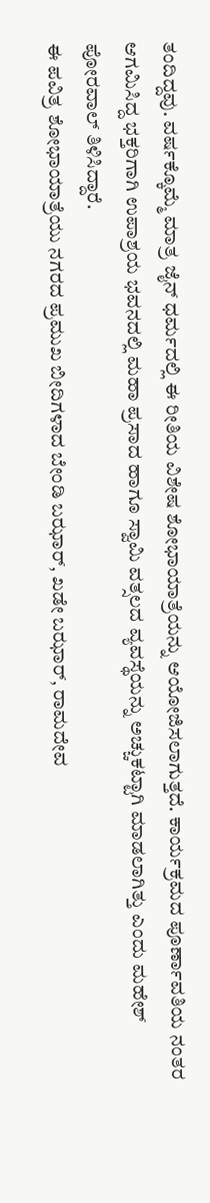ತಂದಿದ್ದವು. ವರ್ಷಕ್ಕೊಮ್ಮೆ ಮಾತ್ರ ಜೈನ್ ಧರ್ಮದಲ್ಲಿ ಈ ರೀತಿಯ ವಿಶೇಷ ಶೋಭಾಯಾತ್ರೆಯನ್ನು ಆಯೋಜಿಸಲಾಗುತ್ತದೆ. ಕಾರ್ಯಕ್ರಮದ ಪೂರ್ಣಾವತಿಯ ನಂತರ ಆಗಮಿಸಿದ್ದ ಭಕ್ತರಿಗಾಗಿ ಉಪಾಶ್ರಯ ಭವನದಲ್ಲಿ ಮಹಾ ಪ್ರಸಾದ ಹಾಗೂ ಸ್ವಾಮಿ ವತ್ಸಲದ ವ್ಯವಸ್ಥೆಯನ್ನು ಅಚ್ಚುಕಟ್ಟಾಗಿ ಮಾಡಲಾಗಿತ್ತು ಎಂದು ಮಹೇಶ್ ಪೋರವಾಲ್ ತಿಳಿಸಿದ್ದಾರೆ.
ಈ ಪವಿತ್ರ ಶೋಭಾಯಾತ್ರೆಯು ನಗರದ ಪ್ರಮುಖ ಬೀದಿಗಳಾದ ಬೇಂಡಿ ಬಝಾರ್, ಖಡೇ ಬಝಾರ್, ರಾಮದೇವ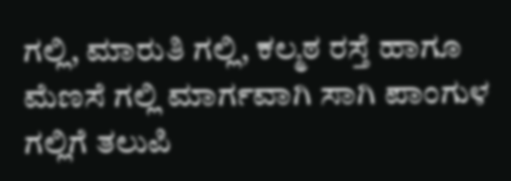ಗಲ್ಲಿ, ಮಾರುತಿ ಗಲ್ಲಿ, ಕಲ್ಮಠ ರಸ್ತೆ ಹಾಗೂ ಮೆಣಸೆ ಗಲ್ಲಿ ಮಾರ್ಗವಾಗಿ ಸಾಗಿ ಪಾಂಗುಳ ಗಲ್ಲಿಗೆ ತಲುಪಿ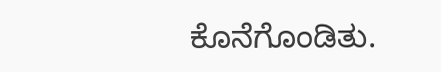ಕೊನೆಗೊಂಡಿತು.